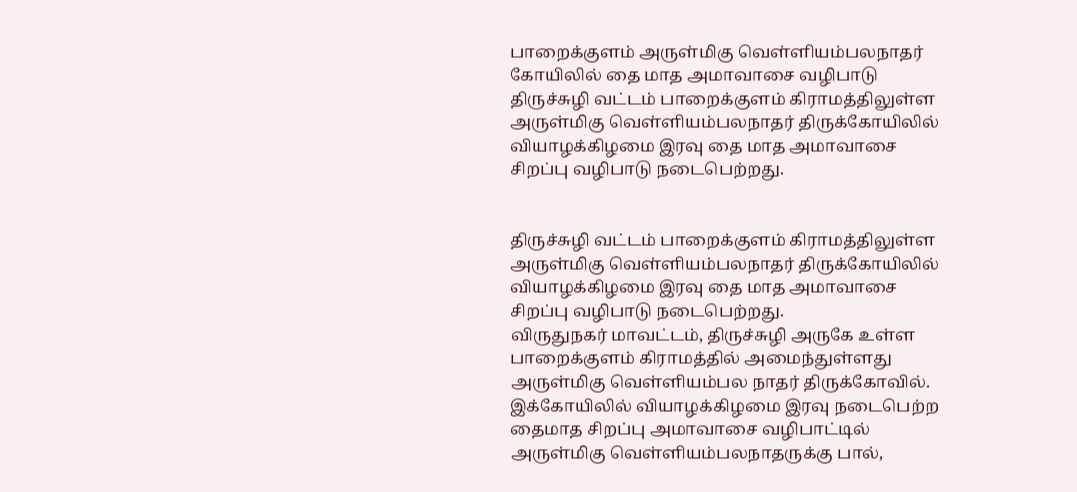பாறைக்குளம் அருள்மிகு வெள்ளியம்பலநாதர் கோயிலில் தை மாத அமாவாசை வழிபாடு
திருச்சுழி வட்டம் பாறைக்குளம் கிராமத்திலுள்ள அருள்மிகு வெள்ளியம்பலநாதர் திருக்கோயிலில் வியாழக்கிழமை இரவு தை மாத அமாவாசை சிறப்பு வழிபாடு நடைபெற்றது.


திருச்சுழி வட்டம் பாறைக்குளம் கிராமத்திலுள்ள அருள்மிகு வெள்ளியம்பலநாதர் திருக்கோயிலில் வியாழக்கிழமை இரவு தை மாத அமாவாசை சிறப்பு வழிபாடு நடைபெற்றது.
விருதுநகர் மாவட்டம், திருச்சுழி அருகே உள்ள பாறைக்குளம் கிராமத்தில் அமைந்துள்ளது அருள்மிகு வெள்ளியம்பல நாதர் திருக்கோவில். இக்கோயிலில் வியாழக்கிழமை இரவு நடைபெற்ற தைமாத சிறப்பு அமாவாசை வழிபாட்டில் அருள்மிகு வெள்ளியம்பலநாதருக்கு பால்,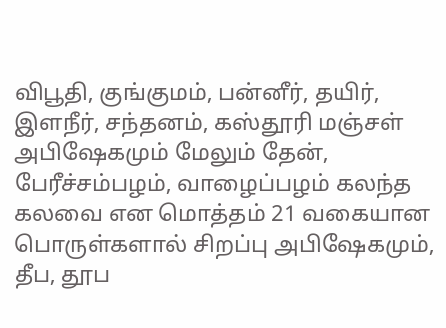விபூதி, குங்குமம், பன்னீர், தயிர், இளநீர், சந்தனம், கஸ்தூரி மஞ்சள் அபிஷேகமும் மேலும் தேன், பேரீச்சம்பழம், வாழைப்பழம் கலந்த கலவை என மொத்தம் 21 வகையான பொருள்களால் சிறப்பு அபிஷேகமும், தீப, தூப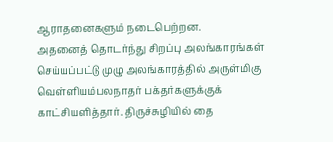ஆராதனைகளும் நடைபெற்றன.
அதனைத் தொடர்ந்து சிறப்பு அலங்காரங்கள் செய்யப்பட்டு முழு அலங்காரத்தில் அருள்மிகு வெள்ளியம்பலநாதர் பக்தர்களுக்குக் காட்சியளித்தார். திருச்சுழியில் தை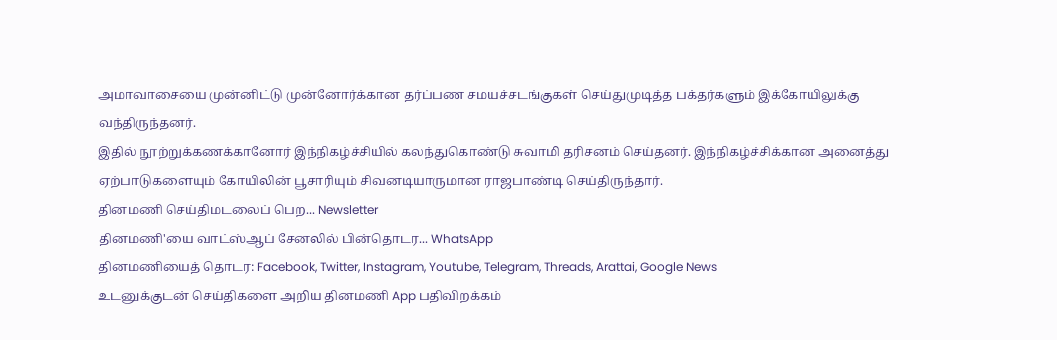அமாவாசையை முன்னிட்டு முன்னோர்க்கான தர்ப்பண சமயச்சடங்குகள் செய்துமுடித்த பக்தர்களும் இக்கோயிலுக்கு வந்திருந்தனர்.
இதில் நூற்றுக்கணக்கானோர் இந்நிகழ்ச்சியில் கலந்துகொண்டு சுவாமி தரிசனம் செய்தனர். இந்நிகழ்ச்சிக்கான அனைத்து ஏற்பாடுகளையும் கோயிலின் பூசாரியும் சிவனடியாருமான ராஜபாண்டி செய்திருந்தார்.
தினமணி செய்திமடலைப் பெற... Newsletter
தினமணி'யை வாட்ஸ்ஆப் சேனலில் பின்தொடர... WhatsApp
தினமணியைத் தொடர: Facebook, Twitter, Instagram, Youtube, Telegram, Threads, Arattai, Google News
உடனுக்குடன் செய்திகளை அறிய தினமணி App பதிவிறக்கம்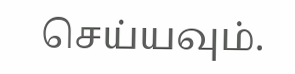செய்யவும்.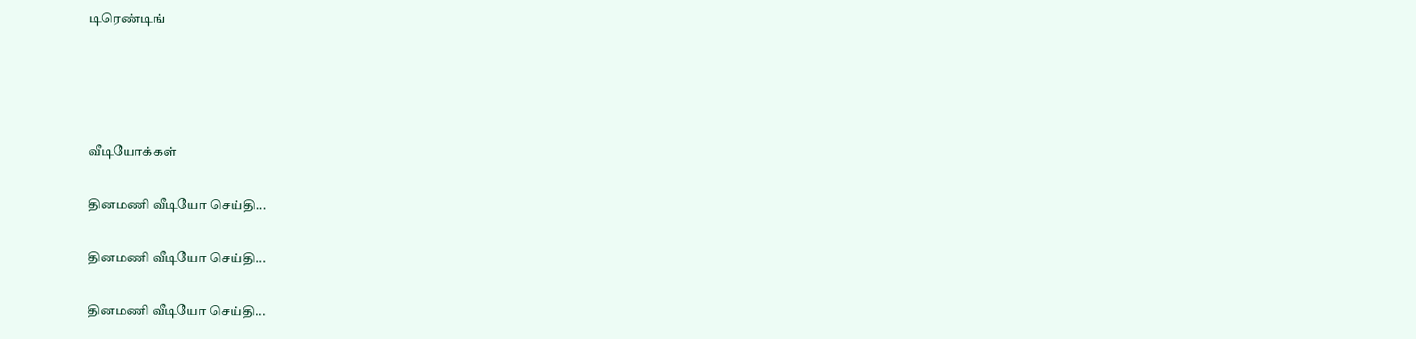டிரெண்டிங்




வீடியோக்கள்

தினமணி வீடியோ செய்தி...

தினமணி வீடியோ செய்தி...

தினமணி வீடியோ செய்தி...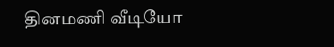தினமணி வீடியோ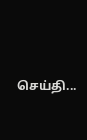செய்தி...